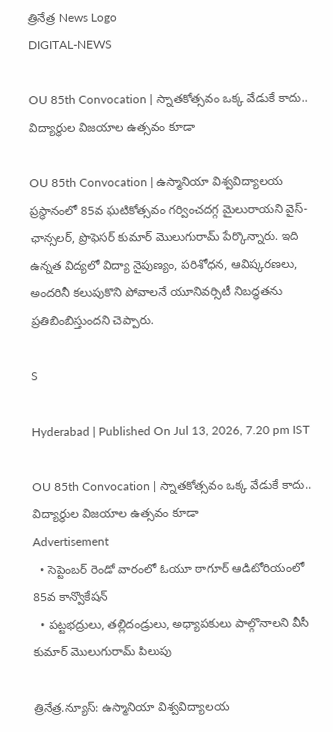త్రినేత్ర News Logo
DIGITAL-NEWS

OU 85th Convocation | స్నాతకోత్సవం ఒక్క‌ వేడుకే కాదు.. విద్యార్థుల‌ విజ‌యాల ఉత్స‌వం కూడా

OU 85th Convocation | ఉస్మానియా విశ్వవిద్యాలయ ప్రస్థానంలో 85వ ఘటికోత్సవం గర్వించదగ్గ‌ మైలురాయని వైస్-ఛాన్సలర్, ప్రొఫెసర్ కుమార్ మొలుగురామ్ పేర్కొన్నారు. ఇది ఉన్నత విద్యలో విద్యా నైపుణ్యం, పరిశోధన, ఆవిష్కరణలు, అందరినీ కలుపుకొని పోవాలనే యూనివర్సిటీ నిబద్ధతను ప్రతిబింబిస్తుందని చెప్పారు.

S

Hyderabad | Published On Jul 13, 2026, 7.20 pm IST

OU 85th Convocation | స్నాతకోత్సవం ఒక్క‌ వేడుకే కాదు.. విద్యార్థుల‌ విజ‌యాల ఉత్స‌వం కూడా
Advertisement
  • సెప్టెంబ‌ర్ రెండో వారంలో ఓయూ ఠాగూర్ ఆడిటోరియంలో 85వ కాన్వొకేష‌న్‌
  • పట్టభద్రులు, తల్లిదండ్రులు, అధ్యాపకులు పాల్గొనాల‌ని వీసీ కుమార్ మొలుగురామ్ పిలుపు

త్రినేత్ర‌.న్యూస్‌: ఉస్మానియా విశ్వవిద్యాలయ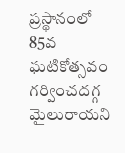ప్రస్థానంలో 85వ ఘటికోత్సవం గర్వించదగ్గ‌ మైలురాయని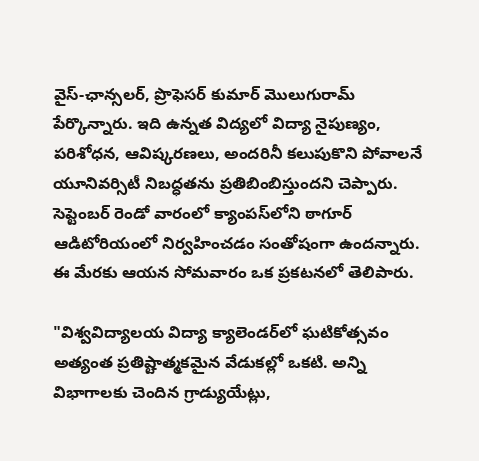వైస్-ఛాన్సలర్, ప్రొఫెసర్ కుమార్ మొలుగురామ్ పేర్కొన్నారు. ఇది ఉన్నత విద్యలో విద్యా నైపుణ్యం, పరిశోధన, ఆవిష్కరణలు, అందరినీ కలుపుకొని పోవాలనే యూనివర్సిటీ నిబద్ధతను ప్రతిబింబిస్తుందని చెప్పారు. సెప్టెంబర్ రెండో వారంలో క్యాంపస్‌లోని ఠాగూర్ ఆడిటోరియంలో నిర్వహించ‌డం సంతోషంగా ఉంద‌న్నారు. ఈ మేర‌కు ఆయ‌న సోమ‌వారం ఒక ప్ర‌క‌ట‌న‌లో తెలిపారు.

"విశ్వవిద్యాలయ విద్యా క్యాలెండర్‌లో ఘటికోత్సవం అత్యంత ప్రతిష్టాత్మకమైన వేడుకల్లో ఒకటి. అన్ని విభాగాలకు చెందిన గ్రాడ్యుయేట్లు,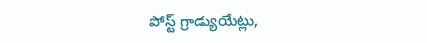పోస్ట్ గ్రాడ్యుయేట్లు,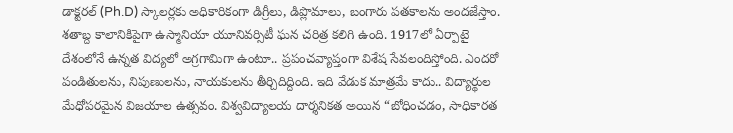డాక్టరల్ (Ph.D) స్కాలర్లకు అధికారికంగా డిగ్రీలు, డిప్లొమాలు, బంగారు పతకాలను అందజేస్తాం. శతాబ్ద కాలానికిపైగా ఉస్మానియా యూనివ‌ర్సిటీ ఘన చరిత్ర కలిగి ఉంది. 1917లో ఏర్పాటై దేశంలోనే ఉన్నత విద్యలో అగ్రగామిగా ఉంటూ.. ప్రపంచవ్యాప్తంగా విశేష సేవలందిస్తోంది. ఎందరో పండితులను, నిపుణులను, నాయకులను తీర్చిదిద్దింది. ఇది వేడుక మాత్రమే కాదు.. విద్యార్థుల మేధోపరమైన విజయాల ఉత్సవం. విశ్వవిద్యాలయ‌ దార్శనికత అయిన “బోధించడం, సాధికారత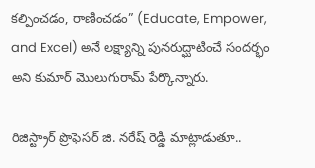కల్పించడం, రాణించడం” (Educate, Empower, and Excel) అనే లక్ష్యాన్ని పునరుద్ఘాటించే సందర్భం అని కుమార్ మొలుగురామ్ పేర్కొన్నారు.

రిజిస్ట్రార్ ప్రొఫెసర్ జి. నరేష్ రెడ్డి మాట్లాడుతూ..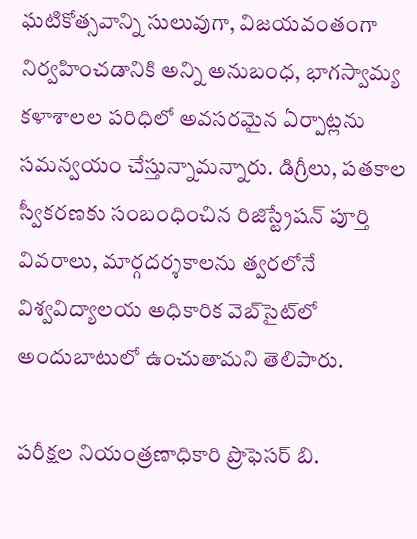ఘటికోత్సవాన్ని సులువుగా, విజయవంతంగా నిర్వహించడానికి అన్ని అనుబంధ, భాగస్వామ్య కళాశాలల పరిధిలో అవసరమైన ఏర్పాట్లను సమన్వయం చేస్తున్నామన్నారు. డిగ్రీలు, పతకాల స్వీకరణకు సంబంధించిన రిజిస్ట్రేషన్ పూర్తి వివరాలు, మార్గదర్శకాలను త్వరలోనే విశ్వవిద్యాలయ అధికారిక వెబ్‌సైట్‌లో అందుబాటులో ఉంచుతామని తెలిపారు.

పరీక్షల నియంత్రణాధికారి ప్రొఫెసర్ బి.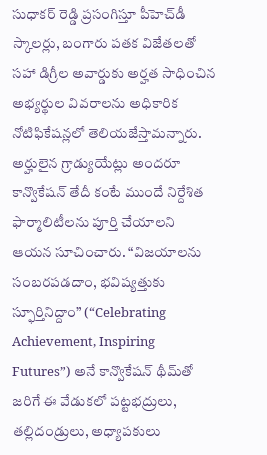సుధాకర్ రెడ్డి ప్ర‌సంగిస్తూ పీహెచ్‌డీ స్కాలర్లు, బంగారు పతక విజేతలతో సహా డిగ్రీల అవార్డుకు అర్హత సాధించిన అభ్యర్థుల వివరాలను అధికారిక నోటిఫికేషన్లలో తెలియజేస్తామన్నారు. అర్హులైన గ్రాడ్యుయేట్లు అందరూ కాన్వొకేషన్ తేదీ కంటే ముందే నిర్దేశిత ఫార్మాలిటీలను పూర్తి చేయాలని ఆయన సూచించారు. “విజయాలను సంబరపడదాం, భవిష్యత్తుకు స్ఫూర్తినిద్దాం” (“Celebrating Achievement, Inspiring Futures”) అనే కాన్వొకేషన్ థీమ్‌తో జరిగే ఈ వేడుకలో పట్టభద్రులు, తల్లిదండ్రులు, అధ్యాపకులు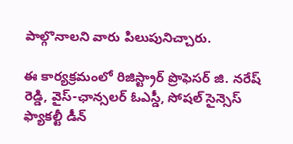పాల్గొనాల‌ని వారు పిలుపునిచ్చారు.

ఈ కార్యక్రమంలో రిజిస్ట్రార్ ప్రొఫెసర్ జి. నరేష్ రెడ్డి, వైస్-ఛాన్సలర్ ఓఎస్డీ, సోషల్ సైన్సెస్ ఫ్యాకల్టీ డీన్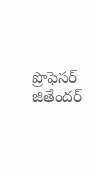ప్రొఫెసర్ జితేందర్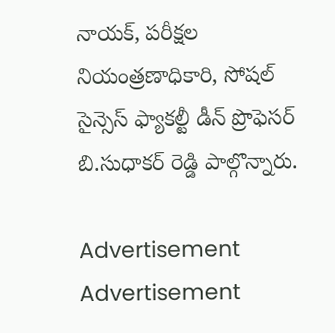నాయక్, పరీక్షల నియంత్రణాధికారి, సోషల్ సైన్సెస్ ఫ్యాకల్టీ డీన్ ప్రొఫెసర్ బి.సుధాకర్ రెడ్డి పాల్గొన్నారు.

Advertisement
Advertisement